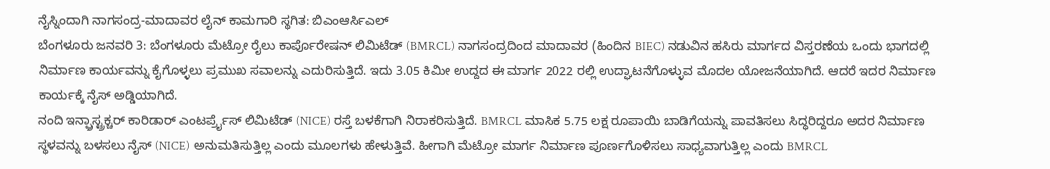ನೈಸ್ನಿಂದಾಗಿ ನಾಗಸಂದ್ರ-ಮಾದಾವರ ಲೈನ್ ಕಾಮಗಾರಿ ಸ್ಥಗಿತ: ಬಿಎಂಆರ್ಸಿಎಲ್
ಬೆಂಗಳೂರು ಜನವರಿ 3: ಬೆಂಗಳೂರು ಮೆಟ್ರೋ ರೈಲು ಕಾರ್ಪೊರೇಷನ್ ಲಿಮಿಟೆಡ್ (BMRCL) ನಾಗಸಂದ್ರದಿಂದ ಮಾದಾವರ (ಹಿಂದಿನ BIEC) ನಡುವಿನ ಹಸಿರು ಮಾರ್ಗದ ವಿಸ್ತರಣೆಯ ಒಂದು ಭಾಗದಲ್ಲಿ ನಿರ್ಮಾಣ ಕಾರ್ಯವನ್ನು ಕೈಗೊಳ್ಳಲು ಪ್ರಮುಖ ಸವಾಲನ್ನು ಎದುರಿಸುತ್ತಿದೆ. ಇದು 3.05 ಕಿಮೀ ಉದ್ದದ ಈ ಮಾರ್ಗ 2022 ರಲ್ಲಿ ಉದ್ಘಾಟನೆಗೊಳ್ಳುವ ಮೊದಲ ಯೋಜನೆಯಾಗಿದೆ. ಆದರೆ ಇದರ ನಿರ್ಮಾಣ ಕಾರ್ಯಕ್ಕೆ ನೈಸ್ ಅಡ್ಡಿಯಾಗಿದೆ.
ನಂದಿ ಇನ್ಫ್ರಾಸ್ಟ್ರಕ್ಚರ್ ಕಾರಿಡಾರ್ ಎಂಟರ್ಪ್ರೈಸ್ ಲಿಮಿಟೆಡ್ (NICE) ರಸ್ತೆ ಬಳಕೆಗಾಗಿ ನಿರಾಕರಿಸುತ್ತಿದೆ. BMRCL ಮಾಸಿಕ 5.75 ಲಕ್ಷ ರೂಪಾಯಿ ಬಾಡಿಗೆಯನ್ನು ಪಾವತಿಸಲು ಸಿದ್ಧರಿದ್ದರೂ ಅದರ ನಿರ್ಮಾಣ ಸ್ಥಳವನ್ನು ಬಳಸಲು ನೈಸ್ (NICE) ಅನುಮತಿಸುತ್ತಿಲ್ಲ ಎಂದು ಮೂಲಗಳು ಹೇಳುತ್ತಿವೆ. ಹೀಗಾಗಿ ಮೆಟ್ರೋ ಮಾರ್ಗ ನಿರ್ಮಾಣ ಪೂರ್ಣಗೊಳಿಸಲು ಸಾಧ್ಯವಾಗುತ್ತಿಲ್ಲ ಎಂದು BMRCL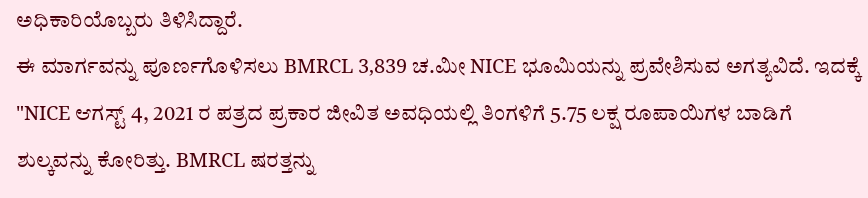ಅಧಿಕಾರಿಯೊಬ್ಬರು ತಿಳಿಸಿದ್ದಾರೆ.
ಈ ಮಾರ್ಗವನ್ನು ಪೂರ್ಣಗೊಳಿಸಲು BMRCL 3,839 ಚ.ಮೀ NICE ಭೂಮಿಯನ್ನು ಪ್ರವೇಶಿಸುವ ಅಗತ್ಯವಿದೆ. ಇದಕ್ಕೆ "NICE ಆಗಸ್ಟ್ 4, 2021 ರ ಪತ್ರದ ಪ್ರಕಾರ ಜೀವಿತ ಅವಧಿಯಲ್ಲಿ ತಿಂಗಳಿಗೆ 5.75 ಲಕ್ಷ ರೂಪಾಯಿಗಳ ಬಾಡಿಗೆ ಶುಲ್ಕವನ್ನು ಕೋರಿತ್ತು. BMRCL ಷರತ್ತನ್ನು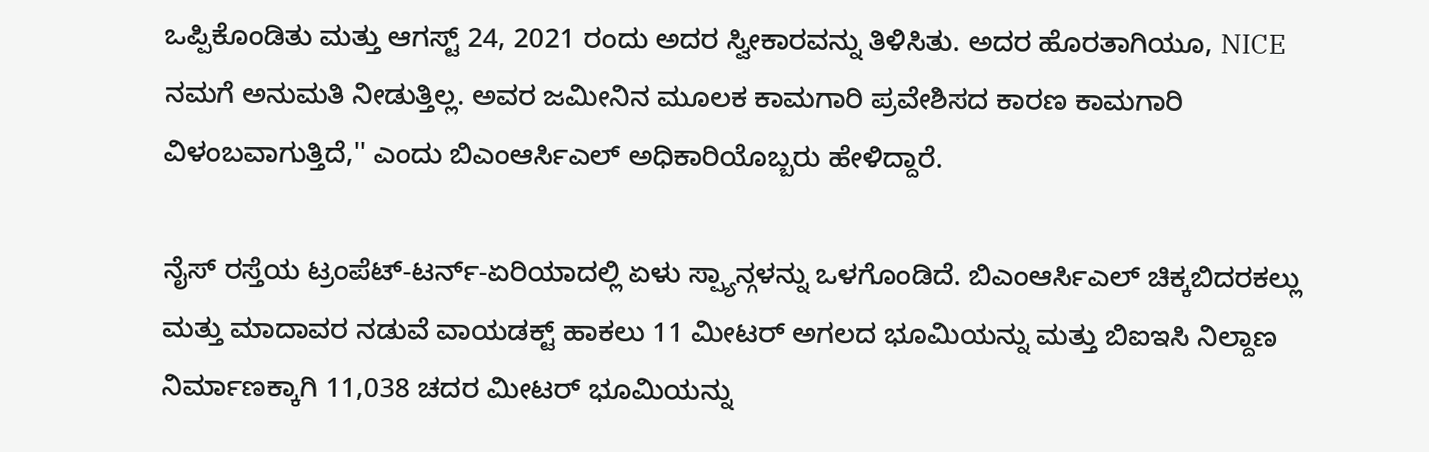ಒಪ್ಪಿಕೊಂಡಿತು ಮತ್ತು ಆಗಸ್ಟ್ 24, 2021 ರಂದು ಅದರ ಸ್ವೀಕಾರವನ್ನು ತಿಳಿಸಿತು. ಅದರ ಹೊರತಾಗಿಯೂ, NICE ನಮಗೆ ಅನುಮತಿ ನೀಡುತ್ತಿಲ್ಲ. ಅವರ ಜಮೀನಿನ ಮೂಲಕ ಕಾಮಗಾರಿ ಪ್ರವೇಶಿಸದ ಕಾರಣ ಕಾಮಗಾರಿ ವಿಳಂಬವಾಗುತ್ತಿದೆ,'' ಎಂದು ಬಿಎಂಆರ್ಸಿಎಲ್ ಅಧಿಕಾರಿಯೊಬ್ಬರು ಹೇಳಿದ್ದಾರೆ.

ನೈಸ್ ರಸ್ತೆಯ ಟ್ರಂಪೆಟ್-ಟರ್ನ್-ಏರಿಯಾದಲ್ಲಿ ಏಳು ಸ್ಪ್ಯಾನ್ಗಳನ್ನು ಒಳಗೊಂಡಿದೆ. ಬಿಎಂಆರ್ಸಿಎಲ್ ಚಿಕ್ಕಬಿದರಕಲ್ಲು ಮತ್ತು ಮಾದಾವರ ನಡುವೆ ವಾಯಡಕ್ಟ್ ಹಾಕಲು 11 ಮೀಟರ್ ಅಗಲದ ಭೂಮಿಯನ್ನು ಮತ್ತು ಬಿಐಇಸಿ ನಿಲ್ದಾಣ ನಿರ್ಮಾಣಕ್ಕಾಗಿ 11,038 ಚದರ ಮೀಟರ್ ಭೂಮಿಯನ್ನು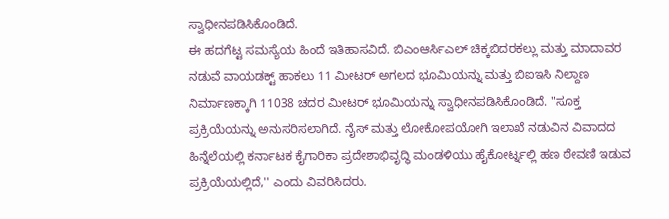ಸ್ವಾಧೀನಪಡಿಸಿಕೊಂಡಿದೆ.
ಈ ಹದಗೆಟ್ಟ ಸಮಸ್ಯೆಯ ಹಿಂದೆ ಇತಿಹಾಸವಿದೆ. ಬಿಎಂಆರ್ಸಿಎಲ್ ಚಿಕ್ಕಬಿದರಕಲ್ಲು ಮತ್ತು ಮಾದಾವರ ನಡುವೆ ವಾಯಡಕ್ಟ್ ಹಾಕಲು 11 ಮೀಟರ್ ಅಗಲದ ಭೂಮಿಯನ್ನು ಮತ್ತು ಬಿಐಇಸಿ ನಿಲ್ದಾಣ ನಿರ್ಮಾಣಕ್ಕಾಗಿ 11038 ಚದರ ಮೀಟರ್ ಭೂಮಿಯನ್ನು ಸ್ವಾಧೀನಪಡಿಸಿಕೊಂಡಿದೆ. "ಸೂಕ್ತ ಪ್ರಕ್ರಿಯೆಯನ್ನು ಅನುಸರಿಸಲಾಗಿದೆ. ನೈಸ್ ಮತ್ತು ಲೋಕೋಪಯೋಗಿ ಇಲಾಖೆ ನಡುವಿನ ವಿವಾದದ ಹಿನ್ನೆಲೆಯಲ್ಲಿ ಕರ್ನಾಟಕ ಕೈಗಾರಿಕಾ ಪ್ರದೇಶಾಭಿವೃದ್ಧಿ ಮಂಡಳಿಯು ಹೈಕೋರ್ಟ್ನಲ್ಲಿ ಹಣ ಠೇವಣಿ ಇಡುವ ಪ್ರಕ್ರಿಯೆಯಲ್ಲಿದೆ,'' ಎಂದು ವಿವರಿಸಿದರು.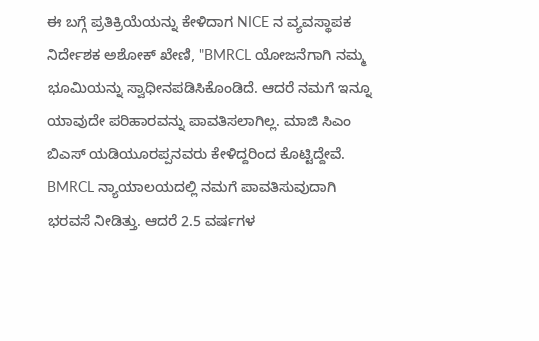ಈ ಬಗ್ಗೆ ಪ್ರತಿಕ್ರಿಯೆಯನ್ನು ಕೇಳಿದಾಗ NICE ನ ವ್ಯವಸ್ಥಾಪಕ ನಿರ್ದೇಶಕ ಅಶೋಕ್ ಖೇಣಿ, "BMRCL ಯೋಜನೆಗಾಗಿ ನಮ್ಮ ಭೂಮಿಯನ್ನು ಸ್ವಾಧೀನಪಡಿಸಿಕೊಂಡಿದೆ. ಆದರೆ ನಮಗೆ ಇನ್ನೂ ಯಾವುದೇ ಪರಿಹಾರವನ್ನು ಪಾವತಿಸಲಾಗಿಲ್ಲ. ಮಾಜಿ ಸಿಎಂ ಬಿಎಸ್ ಯಡಿಯೂರಪ್ಪನವರು ಕೇಳಿದ್ದರಿಂದ ಕೊಟ್ಟಿದ್ದೇವೆ. BMRCL ನ್ಯಾಯಾಲಯದಲ್ಲಿ ನಮಗೆ ಪಾವತಿಸುವುದಾಗಿ ಭರವಸೆ ನೀಡಿತ್ತು. ಆದರೆ 2.5 ವರ್ಷಗಳ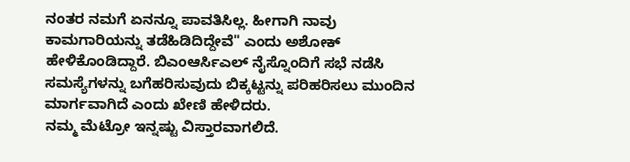ನಂತರ ನಮಗೆ ಏನನ್ನೂ ಪಾವತಿಸಿಲ್ಲ. ಹೀಗಾಗಿ ನಾವು ಕಾಮಗಾರಿಯನ್ನು ತಡೆಹಿಡಿದಿದ್ದೇವೆ" ಎಂದು ಅಶೋಕ್ ಹೇಳಿಕೊಂಡಿದ್ದಾರೆ. ಬಿಎಂಆರ್ಸಿಎಲ್ ನೈಸ್ನೊಂದಿಗೆ ಸಭೆ ನಡೆಸಿ ಸಮಸ್ಯೆಗಳನ್ನು ಬಗೆಹರಿಸುವುದು ಬಿಕ್ಕಟ್ಟನ್ನು ಪರಿಹರಿಸಲು ಮುಂದಿನ ಮಾರ್ಗವಾಗಿದೆ ಎಂದು ಖೇಣಿ ಹೇಳಿದರು.
ನಮ್ಮ ಮೆಟ್ರೋ ಇನ್ನಷ್ಟು ವಿಸ್ತಾರವಾಗಲಿದೆ.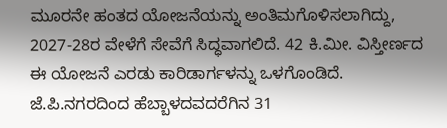ಮೂರನೇ ಹಂತದ ಯೋಜನೆಯನ್ನು ಅಂತಿಮಗೊಳಿಸಲಾಗಿದ್ದು, 2027-28ರ ವೇಳೆಗೆ ಸೇವೆಗೆ ಸಿದ್ಧವಾಗಲಿದೆ. 42 ಕಿ.ಮೀ. ವಿಸ್ತೀರ್ಣದ ಈ ಯೋಜನೆ ಎರಡು ಕಾರಿಡಾರ್ಗಳನ್ನು ಒಳಗೊಂಡಿದೆ. ಜೆ.ಪಿ.ನಗರದಿಂದ ಹೆಬ್ಬಾಳದವದರೆಗಿನ 31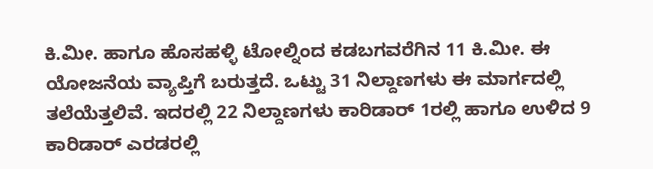ಕಿ.ಮೀ. ಹಾಗೂ ಹೊಸಹಳ್ಳಿ ಟೋಲ್ನಿಂದ ಕಡಬಗವರೆಗಿನ 11 ಕಿ.ಮೀ. ಈ ಯೋಜನೆಯ ವ್ಯಾಪ್ತಿಗೆ ಬರುತ್ತದೆ. ಒಟ್ಟು 31 ನಿಲ್ದಾಣಗಳು ಈ ಮಾರ್ಗದಲ್ಲಿ ತಲೆಯೆತ್ತಲಿವೆ. ಇದರಲ್ಲಿ 22 ನಿಲ್ದಾಣಗಳು ಕಾರಿಡಾರ್ 1ರಲ್ಲಿ ಹಾಗೂ ಉಳಿದ 9 ಕಾರಿಡಾರ್ ಎರಡರಲ್ಲಿ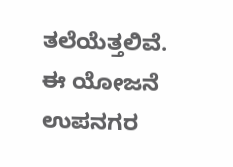ತಲೆಯೆತ್ತಲಿವೆ. ಈ ಯೋಜನೆ ಉಪನಗರ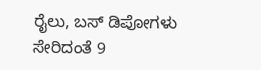ರೈಲು, ಬಸ್ ಡಿಪೋಗಳು ಸೇರಿದಂತೆ 9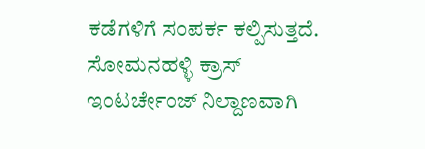ಕಡೆಗಳಿಗೆ ಸಂಪರ್ಕ ಕಲ್ಪಿಸುತ್ತದೆ. ಸೋಮನಹಳ್ಳಿ ಕ್ರಾಸ್ ಇಂಟರ್ಚೇಂಜ್ ನಿಲ್ದಾಣವಾಗಿ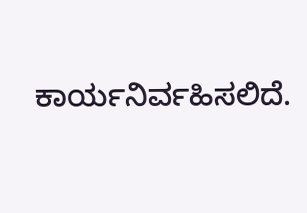ಕಾರ್ಯನಿರ್ವಹಿಸಲಿದೆ.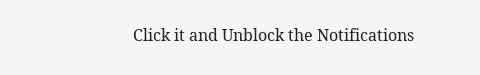Click it and Unblock the Notifications